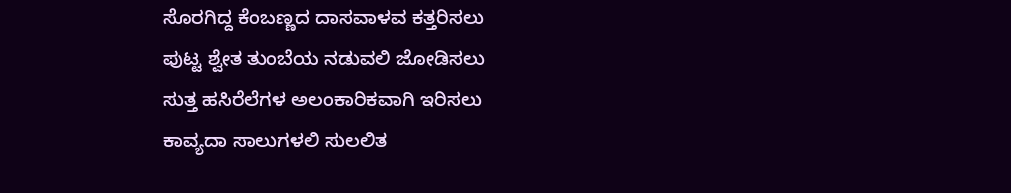ಸೊರಗಿದ್ದ ಕೆಂಬಣ್ಣದ ದಾಸವಾಳವ ಕತ್ತರಿಸಲು
ಪುಟ್ಟ ಶ್ವೇತ ತುಂಬೆಯ ನಡುವಲಿ ಜೋಡಿಸಲು
ಸುತ್ತ ಹಸಿರೆಲೆಗಳ ಅಲಂಕಾರಿಕವಾಗಿ ಇರಿಸಲು
ಕಾವ್ಯದಾ ಸಾಲುಗಳಲಿ ಸುಲಲಿತ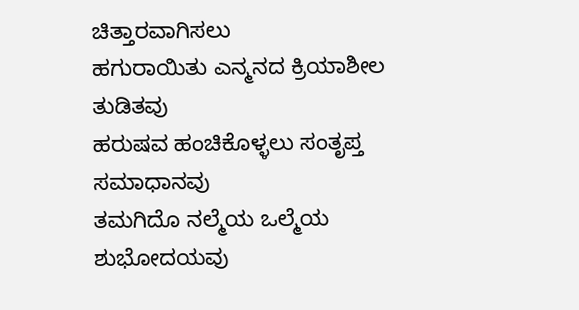ಚಿತ್ತಾರವಾಗಿಸಲು
ಹಗುರಾಯಿತು ಎನ್ಮನದ ಕ್ರಿಯಾಶೀಲ ತುಡಿತವು
ಹರುಷವ ಹಂಚಿಕೊಳ್ಳಲು ಸಂತೃಪ್ತ ಸಮಾಧಾನವು
ತಮಗಿದೊ ನಲ್ಮೆಯ ಒಲ್ಮೆಯ ಶುಭೋದಯವು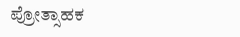ಪ್ರೋತ್ಸಾಹಕ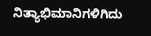ನಿತ್ಯಾಭಿಮಾನಿಗಳಿಗಿದು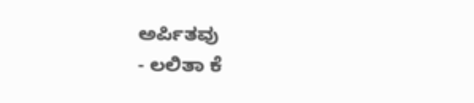ಅರ್ಪಿತವು
- ಲಲಿತಾ ಕೆ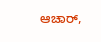ಆಚಾರ್,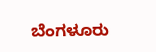ಬೆಂಗಳೂರು